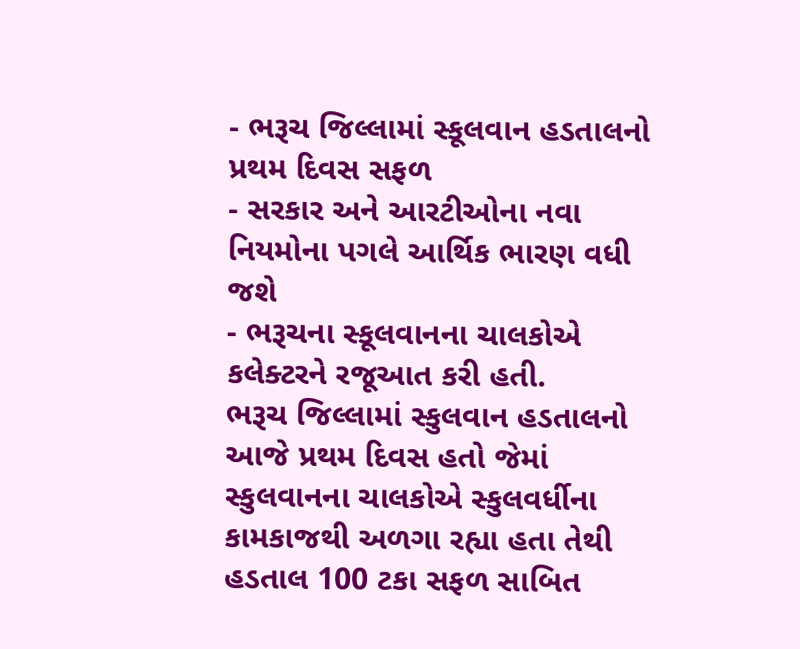- ભરૂચ જિલ્લામાં સ્કૂલવાન હડતાલનો પ્રથમ દિવસ સફળ
- સરકાર અને આરટીઓના નવા નિયમોના પગલે આર્થિક ભારણ વધી જશે
- ભરૂચના સ્કૂલવાનના ચાલકોએ કલેક્ટરને રજૂઆત કરી હતી.
ભરૂચ જિલ્લામાં સ્કુલવાન હડતાલનો આજે પ્રથમ દિવસ હતો જેમાં સ્કુલવાનના ચાલકોએ સ્કુલવર્ધીના કામકાજથી અળગા રહ્યા હતા તેથી હડતાલ 100 ટકા સફળ સાબિત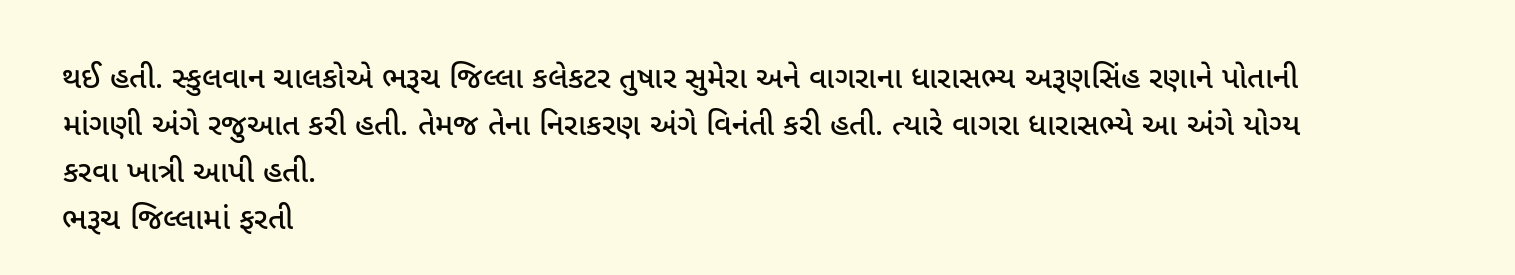થઈ હતી. સ્કુલવાન ચાલકોએ ભરૂચ જિલ્લા કલેકટર તુષાર સુમેરા અને વાગરાના ધારાસભ્ય અરૂણસિંહ રણાને પોતાની માંગણી અંગે રજુઆત કરી હતી. તેમજ તેના નિરાકરણ અંગે વિનંતી કરી હતી. ત્યારે વાગરા ધારાસભ્યે આ અંગે યોગ્ય કરવા ખાત્રી આપી હતી.
ભરૂચ જિલ્લામાં ફરતી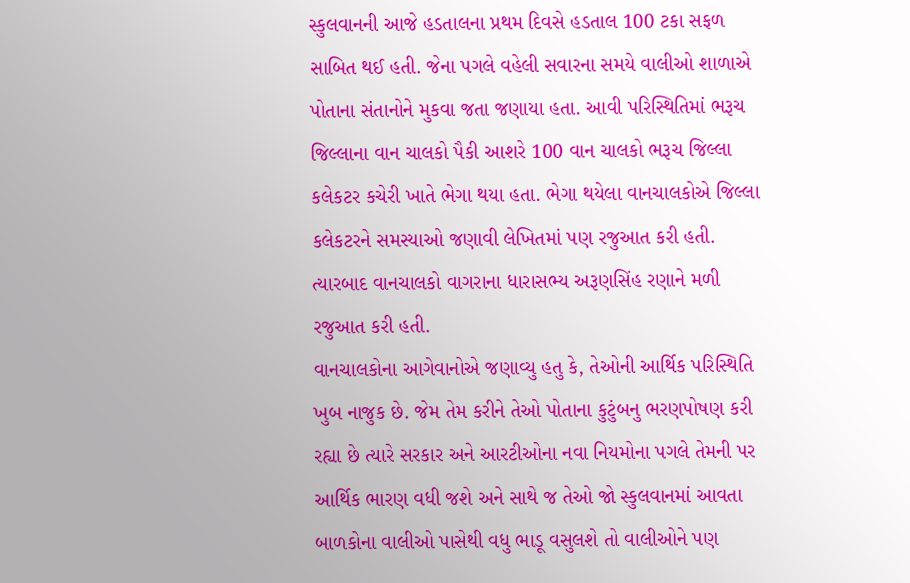સ્કુલવાનની આજે હડતાલના પ્રથમ દિવસે હડતાલ 100 ટકા સફળ સાબિત થઈ હતી. જેના પગલે વહેલી સવારના સમયે વાલીઓ શાળાએ પોતાના સંતાનોને મુકવા જતા જણાયા હતા. આવી પરિસ્થિતિમાં ભરૂચ જિલ્લાના વાન ચાલકો પૈકી આશરે 100 વાન ચાલકો ભરૂચ જિલ્લા કલેકટર કચેરી ખાતે ભેગા થયા હતા. ભેગા થયેલા વાનચાલકોએ જિલ્લા કલેકટરને સમસ્યાઓ જણાવી લેખિતમાં પણ રજુઆત કરી હતી. ત્યારબાદ વાનચાલકો વાગરાના ધારાસભ્ય અરૂણસિંહ રણાને મળી રજુઆત કરી હતી.
વાનચાલકોના આગેવાનોએ જણાવ્યુ હતુ કે, તેઓની આર્થિક પરિસ્થિતિ ખુબ નાજુક છે. જેમ તેમ કરીને તેઓ પોતાના કુટુંબનુ ભરણપોષણ કરી રહ્યા છે ત્યારે સરકાર અને આરટીઓના નવા નિયમોના પગલે તેમની પર આર્થિક ભારણ વધી જશે અને સાથે જ તેઓ જો સ્કુલવાનમાં આવતા બાળકોના વાલીઓ પાસેથી વધુ ભાડૂ વસુલશે તો વાલીઓને પણ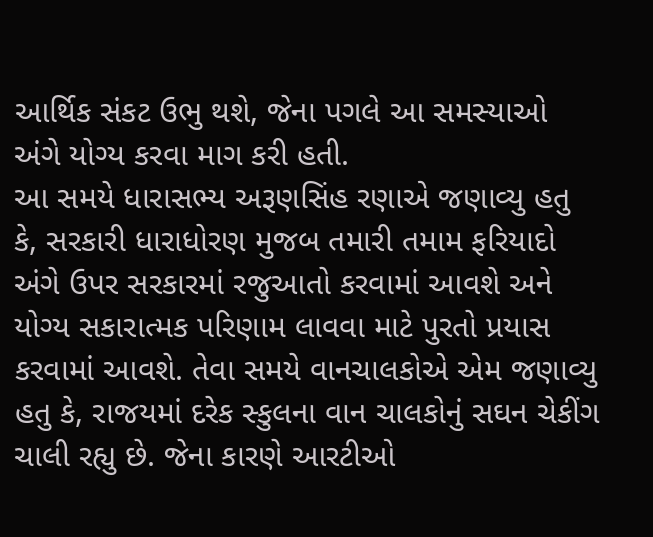આર્થિક સંકટ ઉભુ થશે, જેના પગલે આ સમસ્યાઓ અંગે યોગ્ય કરવા માગ કરી હતી.
આ સમયે ધારાસભ્ય અરૂણસિંહ રણાએ જણાવ્યુ હતુ કે, સરકારી ધારાધોરણ મુજબ તમારી તમામ ફરિયાદો અંગે ઉપર સરકારમાં રજુઆતો કરવામાં આવશે અને યોગ્ય સકારાત્મક પરિણામ લાવવા માટે પુરતો પ્રયાસ કરવામાં આવશે. તેવા સમયે વાનચાલકોએ એમ જણાવ્યુ હતુ કે, રાજયમાં દરેક સ્કુલના વાન ચાલકોનું સઘન ચેકીંગ ચાલી રહ્યુ છે. જેના કારણે આરટીઓ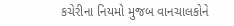કચેરીના નિયમો મુજબ વાનચાલકોને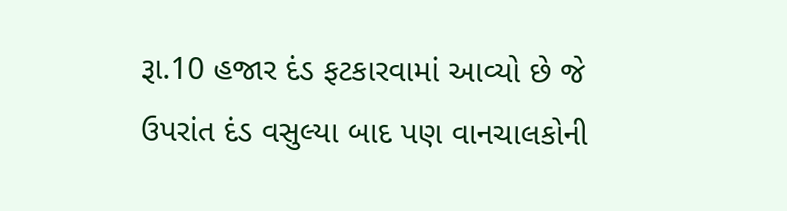રૂા.10 હજાર દંડ ફટકારવામાં આવ્યો છે જે ઉપરાંત દંડ વસુલ્યા બાદ પણ વાનચાલકોની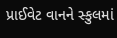પ્રાઈવેટ વાનને સ્કુલમાં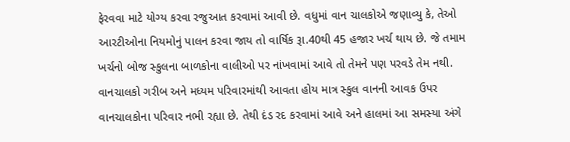ફેરવવા માટે યોગ્ય કરવા રજુઆત કરવામાં આવી છે. વધુમાં વાન ચાલકોએ જણાવ્યુ કે, તેઓ આરટીઓના નિયમોનું પાલન કરવા જાય તો વાર્ષિક રૂા.40થી 45 હજાર ખર્ચ થાય છે. જે તમામ ખર્ચનો બોજ સ્કુલના બાળકોના વાલીઓ પર નાંખવામાં આવે તો તેમને પણ પરવડે તેમ નથી. વાનચાલકો ગરીબ અને મધ્યમ પરિવારમાંથી આવતા હોય માત્ર સ્કુલ વાનની આવક ઉપર વાનચાલકોના પરિવાર નભી રહ્યા છે. તેથી દંડ રદ કરવામાં આવે અને હાલમાં આ સમસ્યા અંગે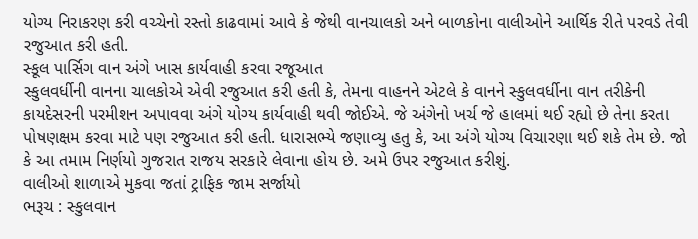યોગ્ય નિરાકરણ કરી વચ્ચેનો રસ્તો કાઢવામાં આવે કે જેથી વાનચાલકો અને બાળકોના વાલીઓને આર્થિક રીતે પરવડે તેવી રજુઆત કરી હતી.
સ્કૂલ પાર્સિગ વાન અંગે ખાસ કાર્યવાહી કરવા રજૂઆત
સ્કુલવર્ધીની વાનના ચાલકોએ એવી રજુઆત કરી હતી કે, તેમના વાહનને એટલે કે વાનને સ્કુલવર્ધીના વાન તરીકેની કાયદેસરની પરમીશન અપાવવા અંગે યોગ્ય કાર્યવાહી થવી જોઈએ. જે અંગેનો ખર્ચ જે હાલમાં થઈ રહ્યો છે તેના કરતા પોષણક્ષમ કરવા માટે પણ રજુઆત કરી હતી. ધારાસભ્યે જણાવ્યુ હતુ કે, આ અંગે યોગ્ય વિચારણા થઈ શકે તેમ છે. જો કે આ તમામ નિર્ણયો ગુજરાત રાજય સરકારે લેવાના હોય છે. અમે ઉપર રજુઆત કરીશું.
વાલીઓ શાળાએ મુકવા જતાં ટ્રાફિક જામ સર્જાયો
ભરૂચ : સ્કુલવાન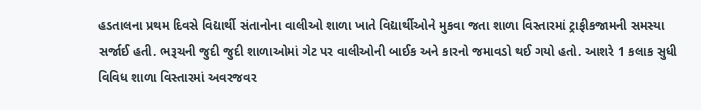હડતાલના પ્રથમ દિવસે વિદ્યાર્થી સંતાનોના વાલીઓ શાળા ખાતે વિદ્યાર્થીઓને મુકવા જતા શાળા વિસ્તારમાં ટ્રાફીકજામની સમસ્યા સર્જાઈ હતી. ભરૂચની જુદી જુદી શાળાઓમાં ગેટ પર વાલીઓની બાઈક અને કારનો જમાવડો થઈ ગયો હતો. આશરે 1 કલાક સુધી વિવિધ શાળા વિસ્તારમાં અવરજવર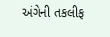અંગેની તકલીફ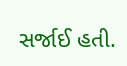સર્જાઈ હતી.